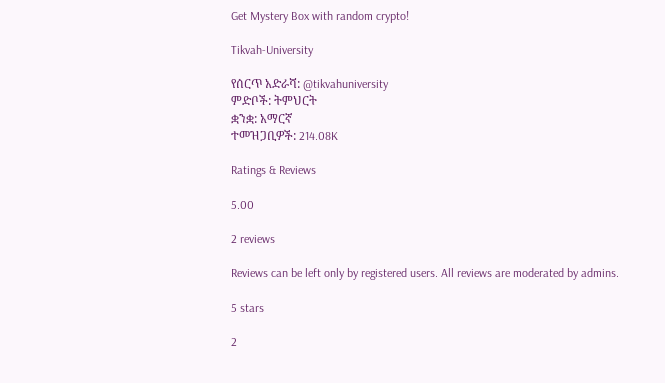Get Mystery Box with random crypto!

Tikvah-University

የሰርጥ አድራሻ: @tikvahuniversity
ምድቦች: ትምህርት
ቋንቋ: አማርኛ
ተመዝጋቢዎች: 214.08K

Ratings & Reviews

5.00

2 reviews

Reviews can be left only by registered users. All reviews are moderated by admins.

5 stars

2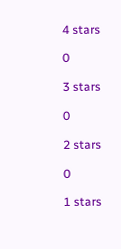4 stars

0

3 stars

0

2 stars

0

1 stars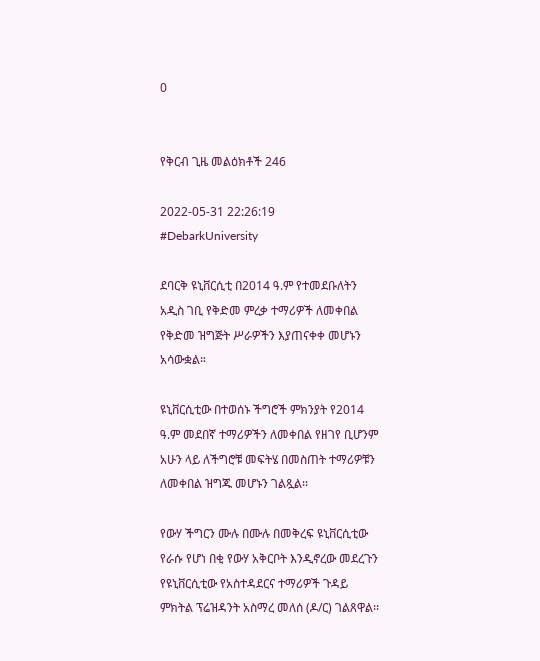0


የቅርብ ጊዜ መልዕክቶች 246

2022-05-31 22:26:19
#DebarkUniversity

ደባርቅ ዩኒቨርሲቲ በ2014 ዓ.ም የተመደቡለትን አዲስ ገቢ የቅድመ ምረቃ ተማሪዎች ለመቀበል የቅድመ ዝግጅት ሥራዎችን እያጠናቀቀ መሆኑን አሳውቋል።

ዩኒቨርሲቲው በተወሰኑ ችግሮች ምክንያት የ2014 ዓ.ም መደበኛ ተማሪዎችን ለመቀበል የዘገየ ቢሆንም አሁን ላይ ለችግሮቹ መፍትሄ በመስጠት ተማሪዎቹን ለመቀበል ዝግጁ መሆኑን ገልጿል፡፡

የውሃ ችግርን ሙሉ በሙሉ በመቅረፍ ዩኒቨርሲቲው የራሱ የሆነ በቂ የውሃ አቅርቦት እንዲኖረው መደረጉን የዩኒቨርሲቲው የአስተዳደርና ተማሪዎች ጉዳይ ምክትል ፕሬዝዳንት አስማረ መለሰ (ዶ/ር) ገልጸዋል፡፡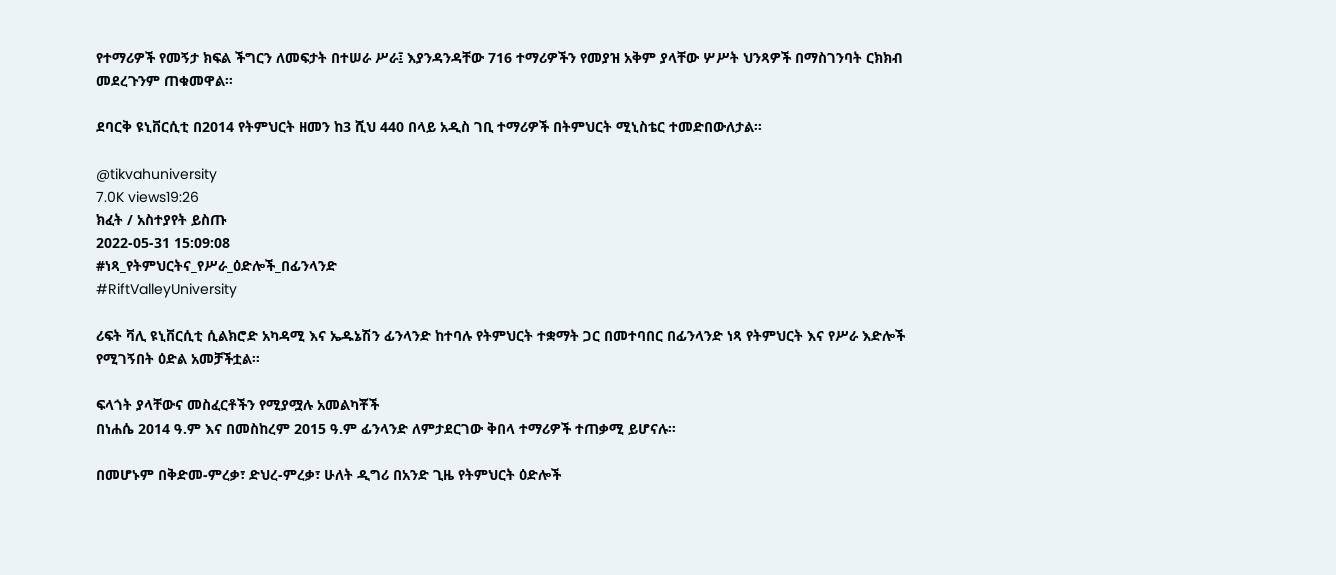የተማሪዎች የመኝታ ክፍል ችግርን ለመፍታት በተሠራ ሥራ፤ እያንዳንዳቸው 716 ተማሪዎችን የመያዝ አቅም ያላቸው ሦሥት ህንጻዎች በማስገንባት ርክክብ መደረጉንም ጠቁመዋል፡፡

ደባርቅ ዩኒቨርሲቲ በ2014 የትምህርት ዘመን ከ3 ሺህ 440 በላይ አዲስ ገቢ ተማሪዎች በትምህርት ሚኒስቴር ተመድበውለታል።

@tikvahuniversity
7.0K views19:26
ክፈት / አስተያየት ይስጡ
2022-05-31 15:09:08
#ነጻ_የትምህርትና_የሥራ_ዕድሎች_በፊንላንድ
#RiftValleyUniversity

ሪፍት ቫሊ ዩኒቨርሲቲ ሲልክሮድ አካዳሚ እና ኤዱኔሽን ፊንላንድ ከተባሉ የትምህርት ተቋማት ጋር በመተባበር በፊንላንድ ነጻ የትምህርት እና የሥራ እድሎች የሚገኝበት ዕድል አመቻችቷል።

ፍላጎት ያላቸውና መስፈርቶችን የሚያሟሉ አመልካቾች
በነሐሴ 2014 ዓ.ም እና በመስከረም 2015 ዓ.ም ፊንላንድ ለምታደርገው ቅበላ ተማሪዎች ተጠቃሚ ይሆናሉ።

በመሆኑም በቅድመ-ምረቃ፣ ድህረ-ምረቃ፣ ሁለት ዲግሪ በአንድ ጊዜ የትምህርት ዕድሎች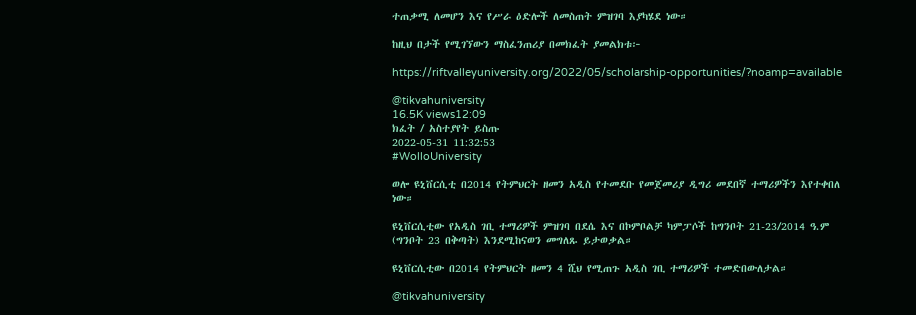ተጠቃሚ ለመሆን እና የሥራ ዕድሎች ለመስጠት ምዝገባ እያካሄደ ነው።

ከዚህ በታች የሚገኘውን ማስፈንጠሪያ በመክፈት ያመልክቱ፦

https://riftvalleyuniversity.org/2022/05/scholarship-opportunities/?noamp=available

@tikvahuniversity
16.5K views12:09
ክፈት / አስተያየት ይስጡ
2022-05-31 11:32:53
#WolloUniversity

ወሎ ዩኒቨርሲቲ በ2014 የትምህርት ዘመን አዲስ የተመደቡ የመጀመሪያ ዲግሪ መደበኛ ተማሪዎችን እየተቀበለ ነው።

ዩኒቨርሲቲው የአዲስ ገቢ ተማሪዎች ምዝገባ በደሴ እና በኮምቦልቻ ካምፓሶች ከግንቦት 21-23/2014 ዓ.ም (ግንቦት 23 በቅጣት) እንደሚከናወን መግለጹ ይታወቃል።

ዩኒቨርሲቲው በ2014 የትምህርት ዘመን 4 ሺህ የሚጠጉ አዲስ ገቢ ተማሪዎች ተመድበውለታል።

@tikvahuniversity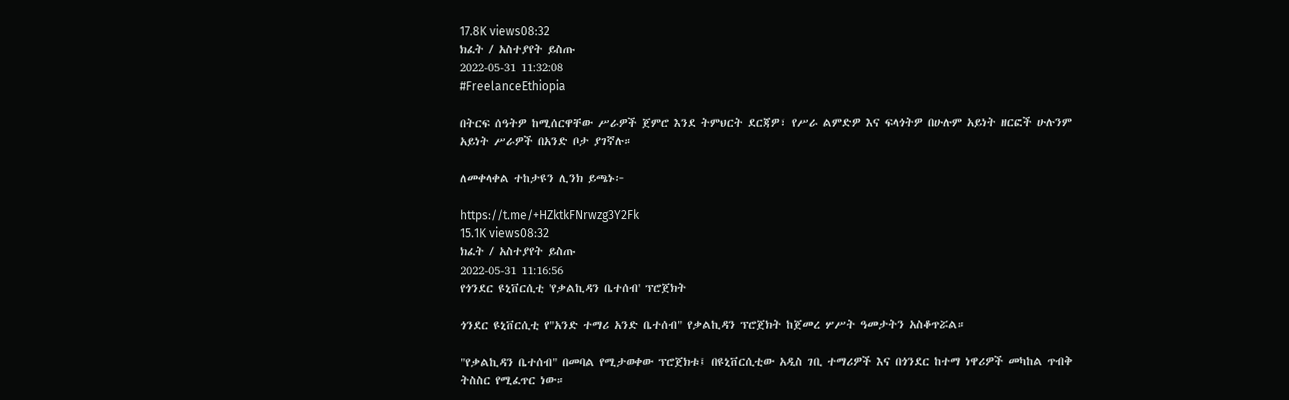17.8K views08:32
ክፈት / አስተያየት ይስጡ
2022-05-31 11:32:08
#FreelanceEthiopia

በትርፍ ሰዓትዎ ከሚሰርዋቸው ሥራዎች ጀምሮ እንደ ትምህርት ደርጃዎ፣ የሥራ ልምድዎ እና ፍላጎትዎ በሁሉም አይነት ዘርፎች ሁሉንም አይነት ሥራዎች በአንድ ቦታ ያገኛሉ።

ለመቀላቀል ተከታዩን ሊንክ ይጫኑ፦

https://t.me/+HZktkFNrwzg3Y2Fk
15.1K views08:32
ክፈት / አስተያየት ይስጡ
2022-05-31 11:16:56
የጎንደር ዩኒቨርሲቲ 'የቃልኪዳን ቤተሰብ' ፕሮጀክት

ጎንደር ዩኒቨርሲቲ የ"አንድ ተማሪ አንድ ቤተሰብ" የቃልኪዳን ፕሮጀክት ከጀመረ ሦሥት ዓመታትን አስቆጥሯል።

"የቃልኪዳን ቤተሰብ" በመባል የሚታወቀው ፕሮጀክቱ፤ በዩኒቨርሲቲው አዲስ ገቢ ተማሪዎች እና በጎንደር ከተማ ነዋሪዎች መካከል ጥብቅ ትስስር የሚፈጥር ነው።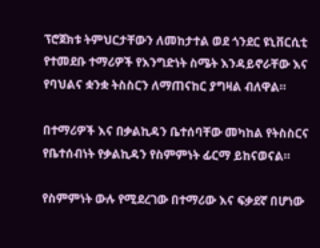ፕሮጀክቱ ትምህርታቸውን ለመከታተል ወደ ጎንደር ዩኒቨርሲቲ የተመደቡ ተማሪዎች የእንግድነት ስሜት እንዳይኖራቸው እና የባህልና ቋንቋ ትስስርን ለማጠናከር ያግዛል ብለዋል።

በተማሪዎች እና በቃልኪዳን ቤተሰባቸው መካከል የትስስርና የቤተሰብነት የቃልኪዳን የስምምነት ፊርማ ይከናወናል።

የስምምነት ውሉ የሚደረገው በተማሪው እና ፍቃደኛ በሆነው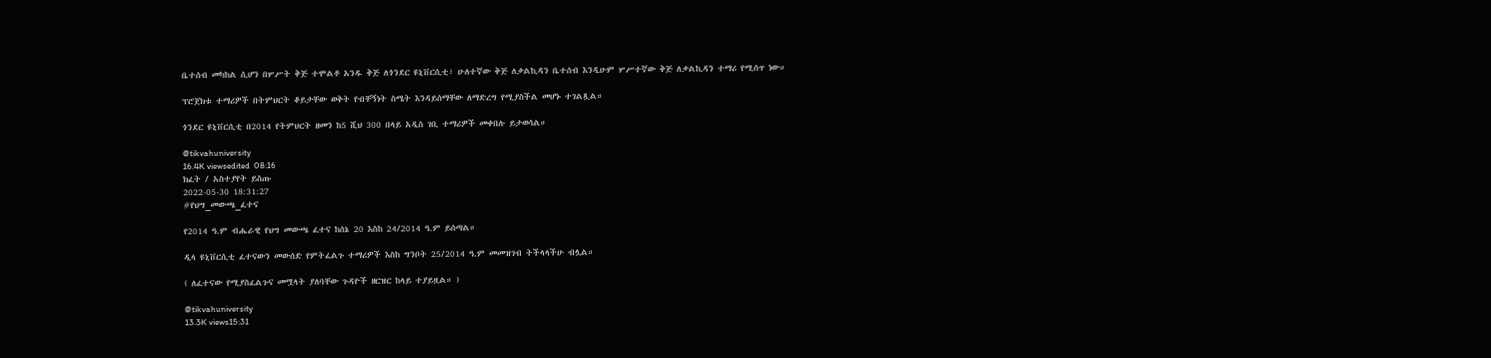ቤተሰብ መካከል ሲሆን በሦሥት ቅጅ ተሞልቶ አንዱ ቅጅ ለጎንደር ዩኒቨርሲቲ፣ ሁለተኛው ቅጅ ለቃልኪዳን ቤተሰብ እንዲሁም ሦሥተኛው ቅጅ ለቃልኪዳን ተማሪ የሚሰጥ ነው።

ፕሮጀክቱ ተማሪዎች በትምህርት ቆይታቸው ወቅት የብቸኝነት ስሜት እንዳይሰማቸው ለማድረግ የሚያስችል መሆኑ ተገልጿል።

ጎንደር ዩኒቨርሲቲ በ2014 የትምህርት ዘመን ከ5 ሺህ 300 በላይ አዲስ ገቢ ተማሪዎች መቀበሉ ይታወሳል።

@tikvahuniversity
16.4K viewsedited  08:16
ክፈት / አስተያየት ይስጡ
2022-05-30 18:31:27
#የህግ_መውጫ_ፈተና

የ2014 ዓ.ም ብሔራዊ የህግ መውጫ ፈተና ከሰኔ 20 እስከ 24/2014 ዓ.ም ይሰጣል።

ዲላ ዩኒቨርሲቲ ፈተናውን መውሰድ የምትፈልጉ ተማሪዎች እስከ ግንቦት 25/2014 ዓ.ም መመዝገብ ትችላላችሁ ብሏል።

( ለፈተናው የሚያስፈልጉና መሟላት ያለባቸው ጉዳዮች ዘርዝር ከላይ ተያይዟል። )

@tikvahuniversity
13.3K views15:31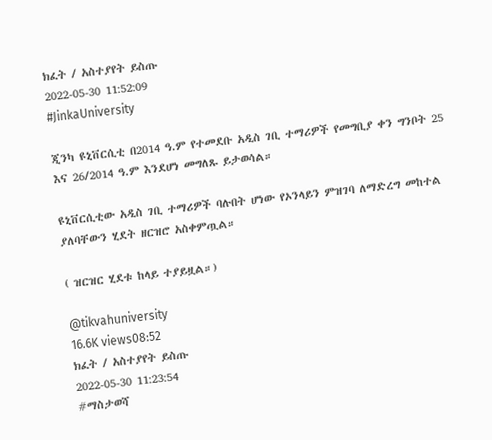ክፈት / አስተያየት ይስጡ
2022-05-30 11:52:09
#JinkaUniversity

ጂንካ ዩኒቨርሲቲ በ2014 ዓ.ም የተመደቡ አዲስ ገቢ ተማሪዎች የመግቢያ ቀን ግንቦት 25 እና 26/2014 ዓ.ም እንደሆነ መግለጹ ይታወሳል።

ዩኒቨርሲቲው አዲስ ገቢ ተማሪዎች ባሉበት ሆነው የኦንላይን ምዝገባ ለማድረግ መከተል ያለባቸውን ሂደት ዘርዝሮ አስቀምጧል።

( ዝርዝር ሂደቱ ከላይ ተያይዟል።)

@tikvahuniversity
16.6K views08:52
ክፈት / አስተያየት ይስጡ
2022-05-30 11:23:54
#ማስታወሻ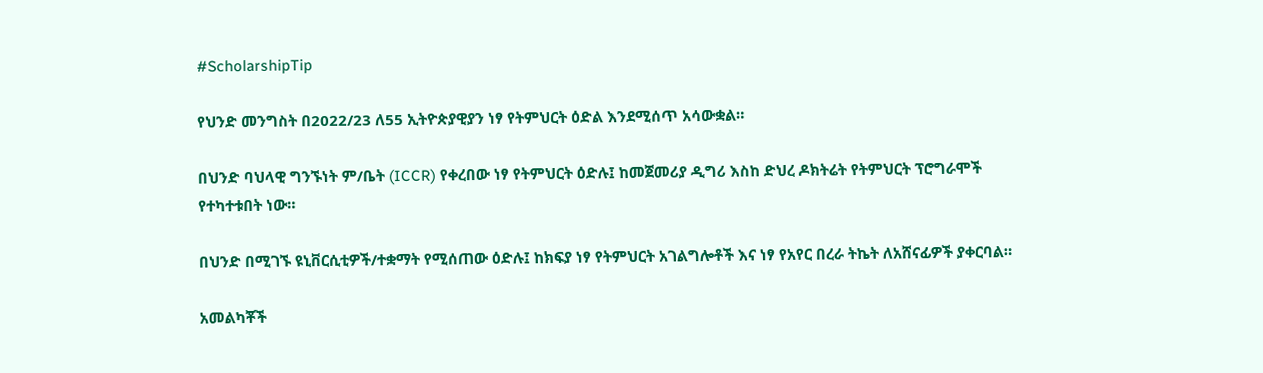#ScholarshipTip

የህንድ መንግስት በ2022/23 ለ55 ኢትዮጵያዊያን ነፃ የትምህርት ዕድል እንደሚሰጥ አሳውቋል።

በህንድ ባህላዊ ግንኙነት ም/ቤት (ICCR) የቀረበው ነፃ የትምህርት ዕድሉ፤ ከመጀመሪያ ዲግሪ እስከ ድህረ ዶክትሬት የትምህርት ፕሮግራሞች የተካተቱበት ነው።

በህንድ በሚገኙ ዩኒቨርሲቲዎች/ተቋማት የሚሰጠው ዕድሉ፤ ከክፍያ ነፃ የትምህርት አገልግሎቶች እና ነፃ የአየር በረራ ትኬት ለአሸናፊዎች ያቀርባል።

አመልካቾች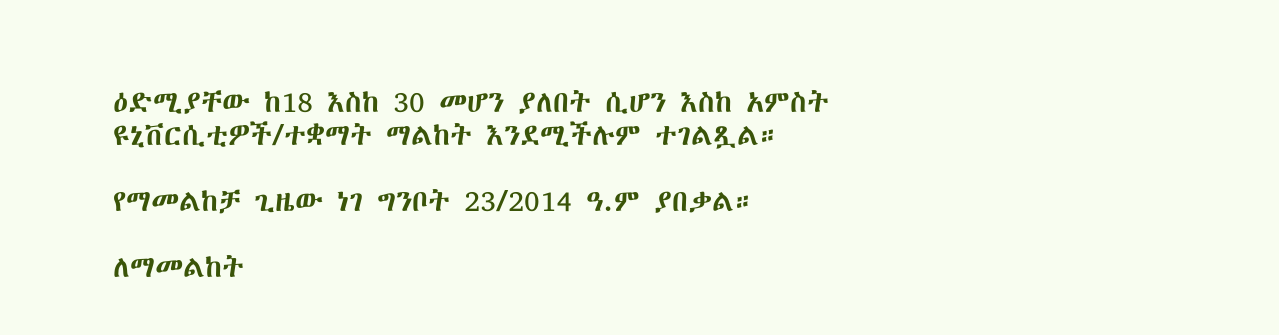ዕድሚያቸው ከ18 እስከ 30 መሆን ያለበት ሲሆን እስከ አምስት ዩኒቨርሲቲዎች/ተቋማት ማልከት እንደሚችሉም ተገልጿል።

የማመልከቻ ጊዜው ነገ ግንቦት 23/2014 ዓ.ም ያበቃል።

ለማመልከት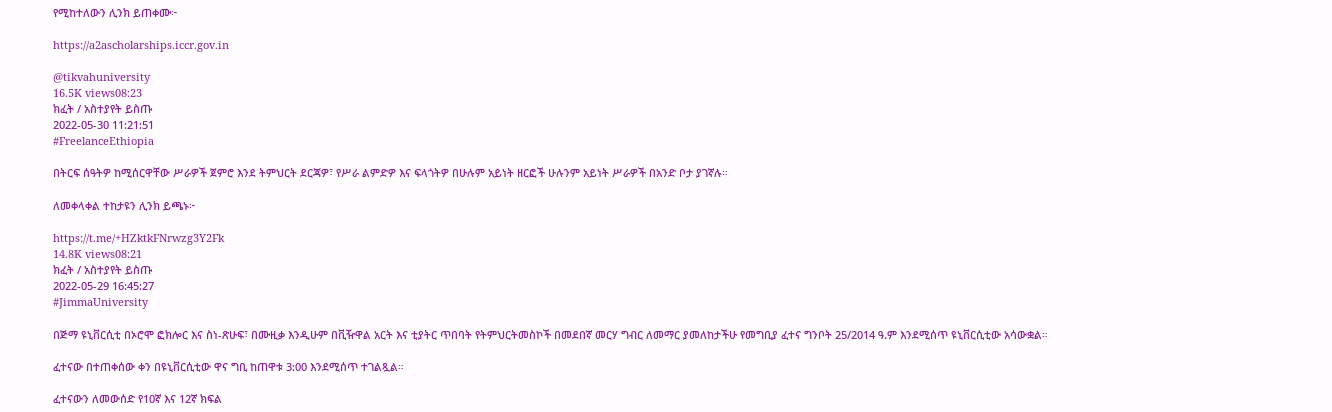የሚከተለውን ሊንክ ይጠቀሙ፦

https://a2ascholarships.iccr.gov.in

@tikvahuniversity
16.5K views08:23
ክፈት / አስተያየት ይስጡ
2022-05-30 11:21:51
#FreelanceEthiopia

በትርፍ ሰዓትዎ ከሚሰርዋቸው ሥራዎች ጀምሮ እንደ ትምህርት ደርጃዎ፣ የሥራ ልምድዎ እና ፍላጎትዎ በሁሉም አይነት ዘርፎች ሁሉንም አይነት ሥራዎች በአንድ ቦታ ያገኛሉ።

ለመቀላቀል ተከታዩን ሊንክ ይጫኑ፦

https://t.me/+HZktkFNrwzg3Y2Fk
14.8K views08:21
ክፈት / አስተያየት ይስጡ
2022-05-29 16:45:27
#JimmaUniversity

በጅማ ዩኒቨርሲቲ በኦሮሞ ፎክሎር እና ስነ-ጽሁፍ፣ በሙዚቃ እንዲሁም በቪዥዋል አርት እና ቲያትር ጥበባት የትምህርትመስኮች በመደበኛ መርሃ ግብር ለመማር ያመለከታችሁ የመግቢያ ፈተና ግንቦት 25/2014 ዓ.ም እንደሚሰጥ ዩኒቨርሲቲው አሳውቋል።

ፈተናው በተጠቀሰው ቀን በዩኒቨርሲቲው ዋና ግቢ ከጠዋቱ 3:00 እንደሚሰጥ ተገልጿል።

ፈተናውን ለመውሰድ የ10ኛ እና 12ኛ ክፍል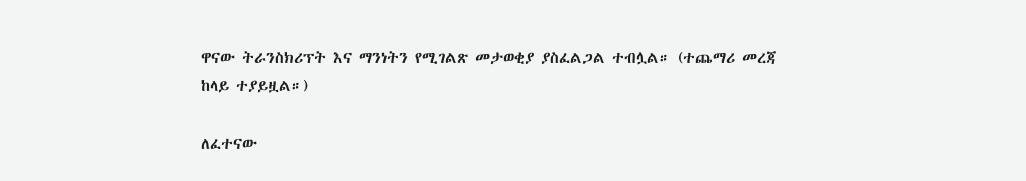ዋናው ትራንስክሪፕት እና ማንነትን የሚገልጽ መታወቂያ ያስፈልጋል ተብሏል። (ተጨማሪ መረጃ ከላይ ተያይዟል።)

ለፈተናው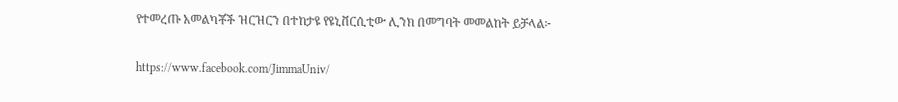የተመረጡ አመልካቾች ዝርዝርን በተከታዩ የዩኒቨርሲቲው ሊንክ በመግባት መመልከት ይቻላል፦

https://www.facebook.com/JimmaUniv/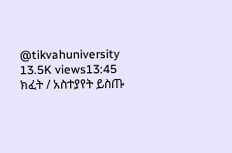@tikvahuniversity
13.5K views13:45
ክፈት / አስተያየት ይስጡ